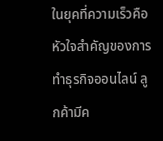ในยุคที่ความเร็วคือหัวใจสำคัญของการทำธุรกิจออนไลน์ ลูกค้ามีค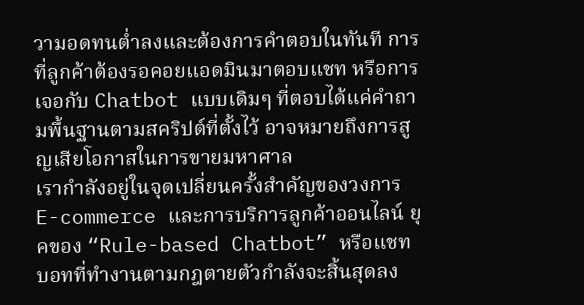วามอดทนต่ำลงและต้องการคำตอบในทันที การที่ลูกค้าต้องรอคอยแอดมินมาตอบแชท หรือการเจอกับ Chatbot แบบเดิมๆ ที่ตอบได้แค่คำถามพื้นฐานตามสคริปต์ที่ตั้งไว้ อาจหมายถึงการสูญเสียโอกาสในการขายมหาศาล
เรากำลังอยู่ในจุดเปลี่ยนครั้งสำคัญของวงการ E-commerce และการบริการลูกค้าออนไลน์ ยุคของ “Rule-based Chatbot” หรือแชทบอทที่ทำงานตามกฎตายตัวกำลังจะสิ้นสุดลง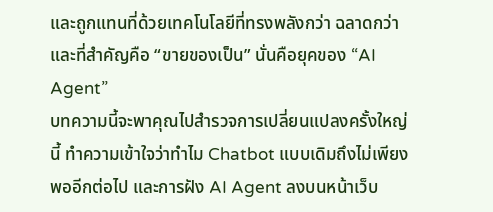และถูกแทนที่ด้วยเทคโนโลยีที่ทรงพลังกว่า ฉลาดกว่า และที่สำคัญคือ “ขายของเป็น” นั่นคือยุคของ “AI Agent”
บทความนี้จะพาคุณไปสำรวจการเปลี่ยนแปลงครั้งใหญ่นี้ ทำความเข้าใจว่าทำไม Chatbot แบบเดิมถึงไม่เพียงพออีกต่อไป และการฝัง AI Agent ลงบนหน้าเว็บ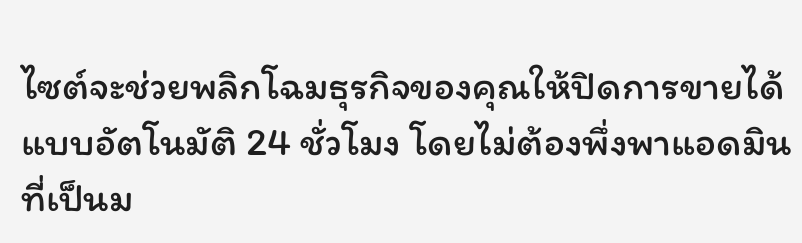ไซต์จะช่วยพลิกโฉมธุรกิจของคุณให้ปิดการขายได้แบบอัตโนมัติ 24 ชั่วโมง โดยไม่ต้องพึ่งพาแอดมินที่เป็นม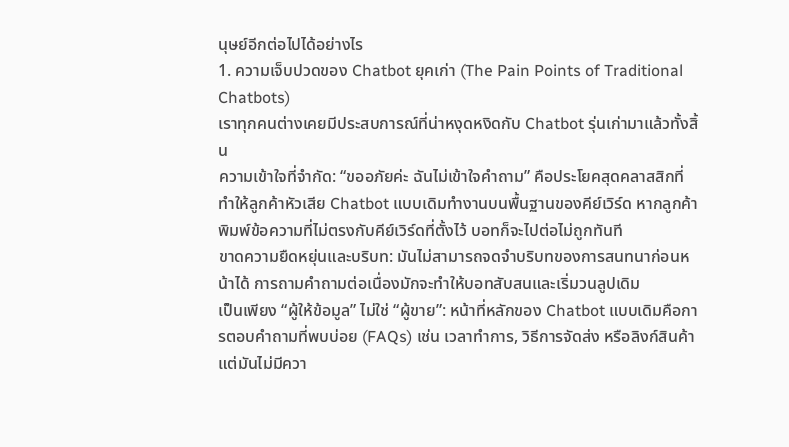นุษย์อีกต่อไปได้อย่างไร
1. ความเจ็บปวดของ Chatbot ยุคเก่า (The Pain Points of Traditional Chatbots)
เราทุกคนต่างเคยมีประสบการณ์ที่น่าหงุดหงิดกับ Chatbot รุ่นเก่ามาแล้วทั้งสิ้น
ความเข้าใจที่จำกัด: “ขออภัยค่ะ ฉันไม่เข้าใจคำถาม” คือประโยคสุดคลาสสิกที่ทำให้ลูกค้าหัวเสีย Chatbot แบบเดิมทำงานบนพื้นฐานของคีย์เวิร์ด หากลูกค้าพิมพ์ข้อความที่ไม่ตรงกับคีย์เวิร์ดที่ตั้งไว้ บอทก็จะไปต่อไม่ถูกทันที
ขาดความยืดหยุ่นและบริบท: มันไม่สามารถจดจำบริบทของการสนทนาก่อนหน้าได้ การถามคำถามต่อเนื่องมักจะทำให้บอทสับสนและเริ่มวนลูปเดิม
เป็นเพียง “ผู้ให้ข้อมูล” ไม่ใช่ “ผู้ขาย”: หน้าที่หลักของ Chatbot แบบเดิมคือการตอบคำถามที่พบบ่อย (FAQs) เช่น เวลาทำการ, วิธีการจัดส่ง หรือลิงก์สินค้า แต่มันไม่มีควา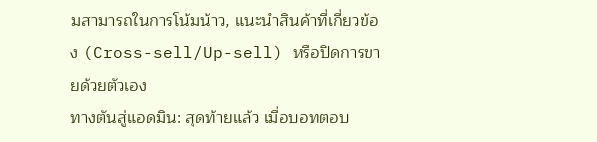มสามารถในการโน้มน้าว, แนะนำสินค้าที่เกี่ยวข้อง (Cross-sell/Up-sell) หรือปิดการขายด้วยตัวเอง
ทางตันสู่แอดมิน: สุดท้ายแล้ว เมื่อบอทตอบ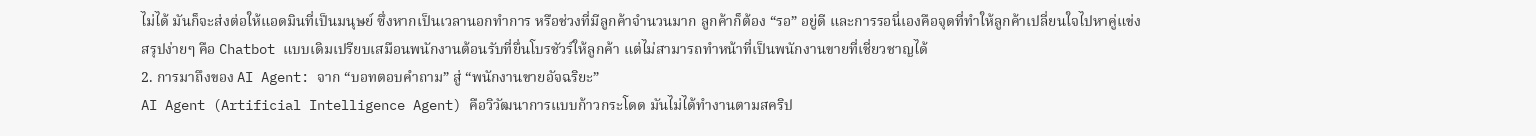ไม่ได้ มันก็จะส่งต่อให้แอดมินที่เป็นมนุษย์ ซึ่งหากเป็นเวลานอกทำการ หรือช่วงที่มีลูกค้าจำนวนมาก ลูกค้าก็ต้อง “รอ” อยู่ดี และการรอนี่เองคือจุดที่ทำให้ลูกค้าเปลี่ยนใจไปหาคู่แข่ง
สรุปง่ายๆ คือ Chatbot แบบเดิมเปรียบเสมือนพนักงานต้อนรับที่ยื่นโบรชัวร์ให้ลูกค้า แต่ไม่สามารถทำหน้าที่เป็นพนักงานขายที่เชี่ยวชาญได้
2. การมาถึงของ AI Agent: จาก “บอทตอบคำถาม” สู่ “พนักงานขายอัจฉริยะ”
AI Agent (Artificial Intelligence Agent) คือวิวัฒนาการแบบก้าวกระโดด มันไม่ได้ทำงานตามสคริป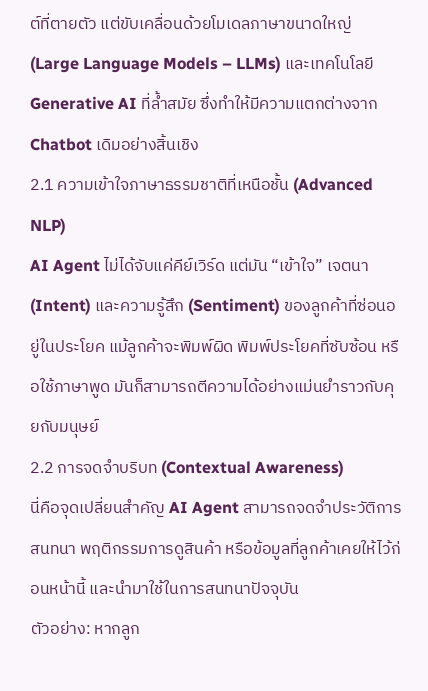ต์ที่ตายตัว แต่ขับเคลื่อนด้วยโมเดลภาษาขนาดใหญ่ (Large Language Models – LLMs) และเทคโนโลยี Generative AI ที่ล้ำสมัย ซึ่งทำให้มีความแตกต่างจาก Chatbot เดิมอย่างสิ้นเชิง
2.1 ความเข้าใจภาษาธรรมชาติที่เหนือชั้น (Advanced NLP)
AI Agent ไม่ได้จับแค่คีย์เวิร์ด แต่มัน “เข้าใจ” เจตนา (Intent) และความรู้สึก (Sentiment) ของลูกค้าที่ซ่อนอยู่ในประโยค แม้ลูกค้าจะพิมพ์ผิด พิมพ์ประโยคที่ซับซ้อน หรือใช้ภาษาพูด มันก็สามารถตีความได้อย่างแม่นยำราวกับคุยกับมนุษย์
2.2 การจดจำบริบท (Contextual Awareness)
นี่คือจุดเปลี่ยนสำคัญ AI Agent สามารถจดจำประวัติการสนทนา พฤติกรรมการดูสินค้า หรือข้อมูลที่ลูกค้าเคยให้ไว้ก่อนหน้านี้ และนำมาใช้ในการสนทนาปัจจุบัน
ตัวอย่าง: หากลูก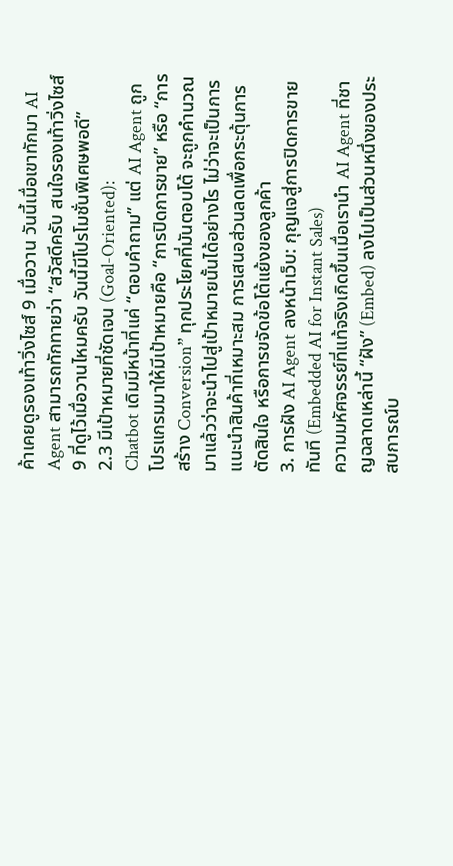ค้าเคยดูรองเท้าวิ่งไซส์ 9 เมื่อวาน วันนี้เมื่อเขาทักมา AI Agent สามารถทักทายว่า “สวัสดีครับ สนใจรองเท้าวิ่งไซส์ 9 ที่ดูไว้เมื่อวานไหมครับ วันนี้มีโปรโมชั่นพิเศษพอดี”
2.3 มีเป้าหมายที่ชัดเจน (Goal-Oriented):
Chatbot เดิมมีหน้าที่แค่ “ตอบคำถาม” แต่ AI Agent ถูกโปรแกรมมาให้มีเป้าหมายคือ “การปิดการขาย” หรือ “การสร้าง Conversion” ทุกประโยคที่มันตอบโต้ จะถูกคำนวณมาแล้วว่าจะนำไปสู่เป้าหมายนั้นได้อย่างไร ไม่ว่าจะเป็นการแนะนำสินค้าที่เหมาะสม การเสนอส่วนลดเพื่อกระตุ้นการตัดสินใจ หรือการขจัดข้อโต้แย้งของลูกค้า
3. การฝัง AI Agent ลงหน้าเว็บ: กุญแจสู่การปิดการขายทันที (Embedded AI for Instant Sales)
ความมหัศจรรย์ที่แท้จริงเกิดขึ้นเมื่อเรานำ AI Agent ที่ชาญฉลาดเหล่านี้ “ฝัง” (Embed) ลงไปเป็นส่วนหนึ่งของประสบการณ์บ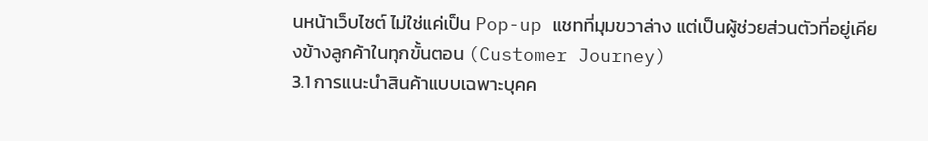นหน้าเว็บไซต์ ไม่ใช่แค่เป็น Pop-up แชทที่มุมขวาล่าง แต่เป็นผู้ช่วยส่วนตัวที่อยู่เคียงข้างลูกค้าในทุกขั้นตอน (Customer Journey)
3.1 การแนะนำสินค้าแบบเฉพาะบุคค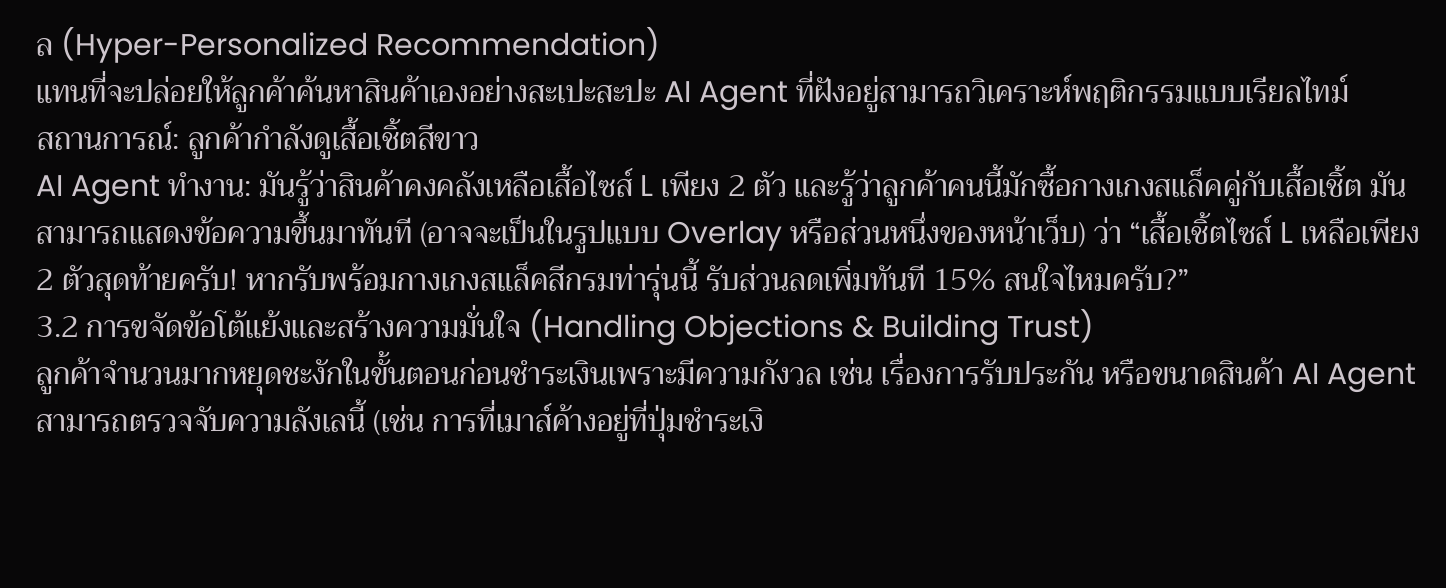ล (Hyper-Personalized Recommendation)
แทนที่จะปล่อยให้ลูกค้าค้นหาสินค้าเองอย่างสะเปะสะปะ AI Agent ที่ฝังอยู่สามารถวิเคราะห์พฤติกรรมแบบเรียลไทม์
สถานการณ์: ลูกค้ากำลังดูเสื้อเชิ้ตสีขาว
AI Agent ทำงาน: มันรู้ว่าสินค้าคงคลังเหลือเสื้อไซส์ L เพียง 2 ตัว และรู้ว่าลูกค้าคนนี้มักซื้อกางเกงสแล็คคู่กับเสื้อเชิ้ต มันสามารถแสดงข้อความขึ้นมาทันที (อาจจะเป็นในรูปแบบ Overlay หรือส่วนหนึ่งของหน้าเว็บ) ว่า “เสื้อเชิ้ตไซส์ L เหลือเพียง 2 ตัวสุดท้ายครับ! หากรับพร้อมกางเกงสแล็คสีกรมท่ารุ่นนี้ รับส่วนลดเพิ่มทันที 15% สนใจไหมครับ?”
3.2 การขจัดข้อโต้แย้งและสร้างความมั่นใจ (Handling Objections & Building Trust)
ลูกค้าจำนวนมากหยุดชะงักในขั้นตอนก่อนชำระเงินเพราะมีความกังวล เช่น เรื่องการรับประกัน หรือขนาดสินค้า AI Agent สามารถตรวจจับความลังเลนี้ (เช่น การที่เมาส์ค้างอยู่ที่ปุ่มชำระเงิ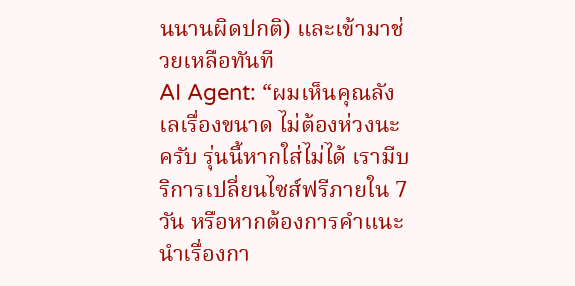นนานผิดปกติ) และเข้ามาช่วยเหลือทันที
AI Agent: “ผมเห็นคุณลังเลเรื่องขนาด ไม่ต้องห่วงนะครับ รุ่นนี้หากใส่ไม่ได้ เรามีบริการเปลี่ยนไซส์ฟรีภายใน 7 วัน หรือหากต้องการคำแนะนำเรื่องกา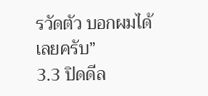รวัดตัว บอกผมได้เลยครับ”
3.3 ปิดดีล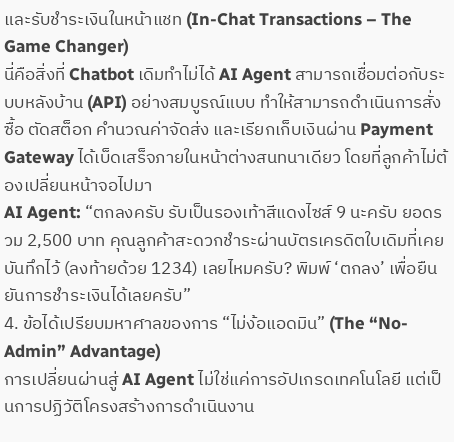และรับชำระเงินในหน้าแชท (In-Chat Transactions – The Game Changer)
นี่คือสิ่งที่ Chatbot เดิมทำไม่ได้ AI Agent สามารถเชื่อมต่อกับระบบหลังบ้าน (API) อย่างสมบูรณ์แบบ ทำให้สามารถดำเนินการสั่งซื้อ ตัดสต็อก คำนวณค่าจัดส่ง และเรียกเก็บเงินผ่าน Payment Gateway ได้เบ็ดเสร็จภายในหน้าต่างสนทนาเดียว โดยที่ลูกค้าไม่ต้องเปลี่ยนหน้าจอไปมา
AI Agent: “ตกลงครับ รับเป็นรองเท้าสีแดงไซส์ 9 นะครับ ยอดรวม 2,500 บาท คุณลูกค้าสะดวกชำระผ่านบัตรเครดิตใบเดิมที่เคยบันทึกไว้ (ลงท้ายด้วย 1234) เลยไหมครับ? พิมพ์ ‘ตกลง’ เพื่อยืนยันการชำระเงินได้เลยครับ”
4. ข้อได้เปรียบมหาศาลของการ “ไม่ง้อแอดมิน” (The “No-Admin” Advantage)
การเปลี่ยนผ่านสู่ AI Agent ไม่ใช่แค่การอัปเกรดเทคโนโลยี แต่เป็นการปฏิวัติโครงสร้างการดำเนินงาน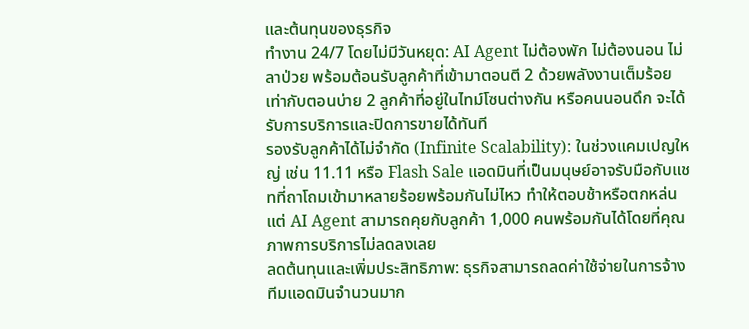และต้นทุนของธุรกิจ
ทำงาน 24/7 โดยไม่มีวันหยุด: AI Agent ไม่ต้องพัก ไม่ต้องนอน ไม่ลาป่วย พร้อมต้อนรับลูกค้าที่เข้ามาตอนตี 2 ด้วยพลังงานเต็มร้อยเท่ากับตอนบ่าย 2 ลูกค้าที่อยู่ในไทม์โซนต่างกัน หรือคนนอนดึก จะได้รับการบริการและปิดการขายได้ทันที
รองรับลูกค้าได้ไม่จำกัด (Infinite Scalability): ในช่วงแคมเปญใหญ่ เช่น 11.11 หรือ Flash Sale แอดมินที่เป็นมนุษย์อาจรับมือกับแชทที่ถาโถมเข้ามาหลายร้อยพร้อมกันไม่ไหว ทำให้ตอบช้าหรือตกหล่น แต่ AI Agent สามารถคุยกับลูกค้า 1,000 คนพร้อมกันได้โดยที่คุณภาพการบริการไม่ลดลงเลย
ลดต้นทุนและเพิ่มประสิทธิภาพ: ธุรกิจสามารถลดค่าใช้จ่ายในการจ้างทีมแอดมินจำนวนมาก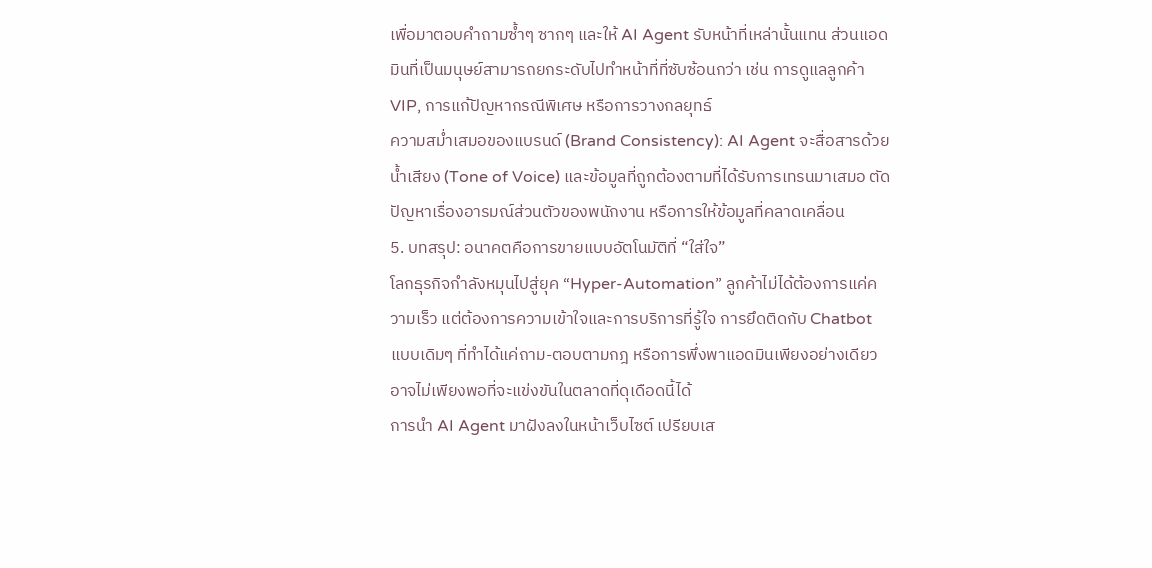เพื่อมาตอบคำถามซ้ำๆ ซากๆ และให้ AI Agent รับหน้าที่เหล่านั้นแทน ส่วนแอดมินที่เป็นมนุษย์สามารถยกระดับไปทำหน้าที่ที่ซับซ้อนกว่า เช่น การดูแลลูกค้า VIP, การแก้ปัญหากรณีพิเศษ หรือการวางกลยุทธ์
ความสม่ำเสมอของแบรนด์ (Brand Consistency): AI Agent จะสื่อสารด้วยน้ำเสียง (Tone of Voice) และข้อมูลที่ถูกต้องตามที่ได้รับการเทรนมาเสมอ ตัดปัญหาเรื่องอารมณ์ส่วนตัวของพนักงาน หรือการให้ข้อมูลที่คลาดเคลื่อน
5. บทสรุป: อนาคตคือการขายแบบอัตโนมัติที่ “ใส่ใจ”
โลกธุรกิจกำลังหมุนไปสู่ยุค “Hyper-Automation” ลูกค้าไม่ได้ต้องการแค่ความเร็ว แต่ต้องการความเข้าใจและการบริการที่รู้ใจ การยึดติดกับ Chatbot แบบเดิมๆ ที่ทำได้แค่ถาม-ตอบตามกฎ หรือการพึ่งพาแอดมินเพียงอย่างเดียว อาจไม่เพียงพอที่จะแข่งขันในตลาดที่ดุเดือดนี้ได้
การนำ AI Agent มาฝังลงในหน้าเว็บไซต์ เปรียบเส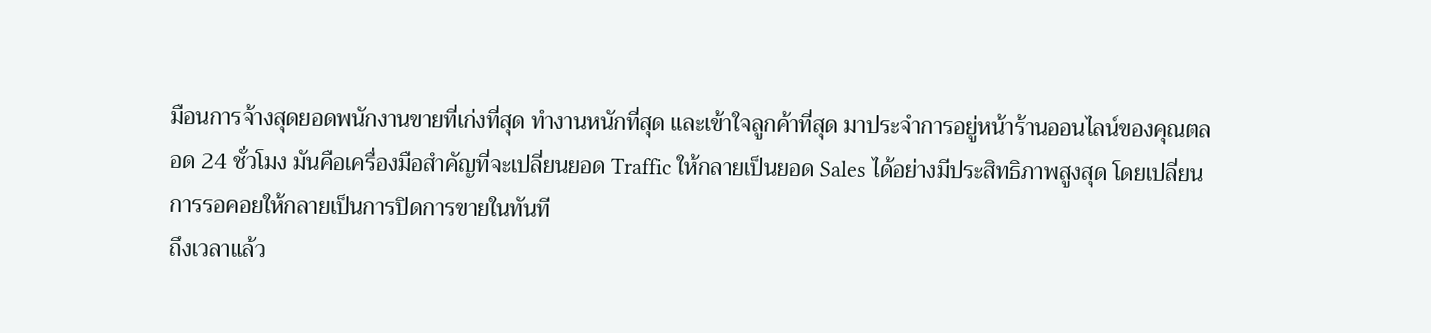มือนการจ้างสุดยอดพนักงานขายที่เก่งที่สุด ทำงานหนักที่สุด และเข้าใจลูกค้าที่สุด มาประจำการอยู่หน้าร้านออนไลน์ของคุณตลอด 24 ชั่วโมง มันคือเครื่องมือสำคัญที่จะเปลี่ยนยอด Traffic ให้กลายเป็นยอด Sales ได้อย่างมีประสิทธิภาพสูงสุด โดยเปลี่ยนการรอคอยให้กลายเป็นการปิดการขายในทันที
ถึงเวลาแล้ว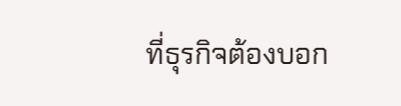ที่ธุรกิจต้องบอก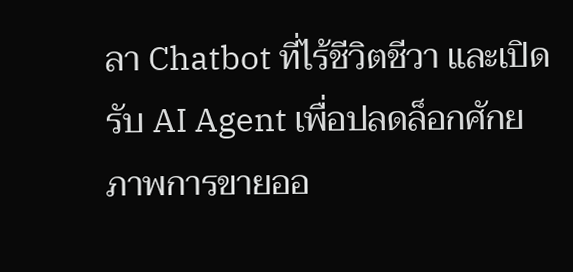ลา Chatbot ที่ไร้ชีวิตชีวา และเปิดรับ AI Agent เพื่อปลดล็อกศักยภาพการขายออ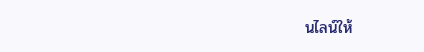นไลน์ให้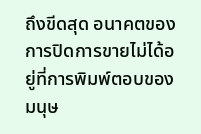ถึงขีดสุด อนาคตของการปิดการขายไม่ได้อยู่ที่การพิมพ์ตอบของมนุษ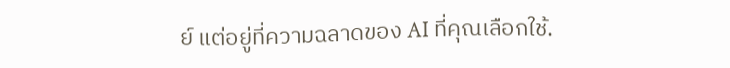ย์ แต่อยู่ที่ความฉลาดของ AI ที่คุณเลือกใช้.